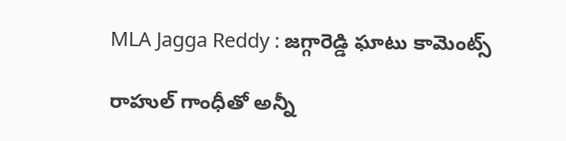MLA Jagga Reddy : జ‌గ్గారెడ్డి ఘాటు కామెంట్స్

రాహుల్ గాంధీతో అన్నీ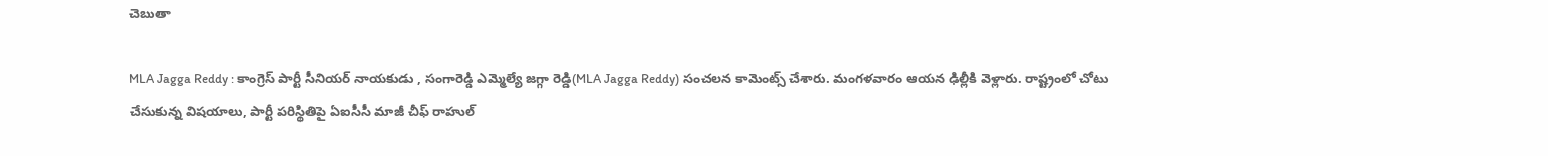చెబుతా

MLA Jagga Reddy : కాంగ్రెస్ పార్టీ సీనియ‌ర్ నాయ‌కుడు , సంగారెడ్డి ఎమ్మెల్యే జ‌గ్గా రెడ్డి(MLA Jagga Reddy) సంచ‌ల‌న కామెంట్స్ చేశారు. మంగ‌ళ‌వారం ఆయ‌న ఢిల్లీకి వెళ్లారు. రాష్ట్రంలో చోటు చేసుకున్న విష‌యాలు, పార్టీ ప‌రిస్థితిపై ఏఐసీసీ మాజీ చీఫ్ రాహుల్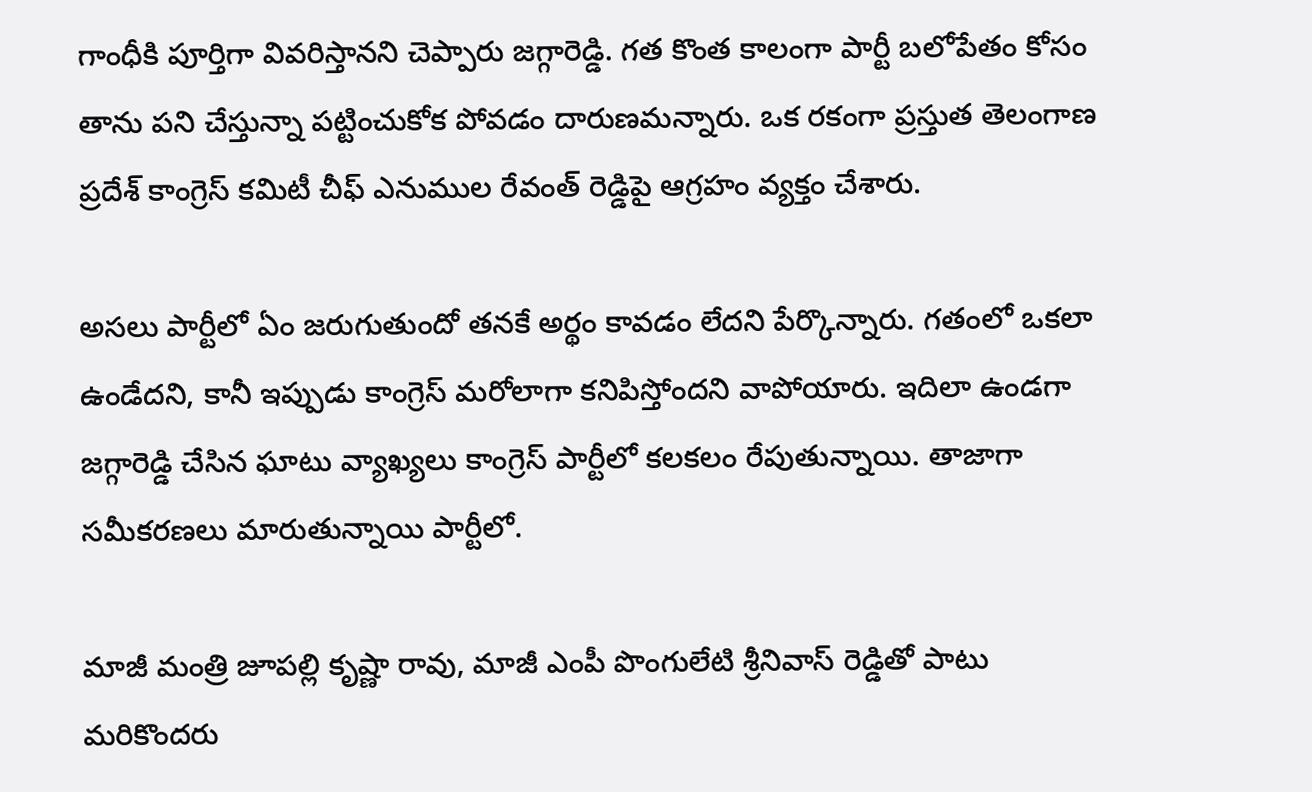గాంధీకి పూర్తిగా వివ‌రిస్తాన‌ని చెప్పారు జ‌గ్గారెడ్డి. గ‌త కొంత కాలంగా పార్టీ బ‌లోపేతం కోసం తాను ప‌ని చేస్తున్నా ప‌ట్టించుకోక పోవ‌డం దారుణ‌మ‌న్నారు. ఒక ర‌కంగా ప్ర‌స్తుత తెలంగాణ ప్ర‌దేశ్ కాంగ్రెస్ క‌మిటీ చీఫ్ ఎనుముల రేవంత్ రెడ్డిపై ఆగ్ర‌హం వ్య‌క్తం చేశారు.

అస‌లు పార్టీలో ఏం జ‌రుగుతుందో త‌న‌కే అర్థం కావ‌డం లేద‌ని పేర్కొన్నారు. గ‌తంలో ఒక‌లా ఉండేద‌ని, కానీ ఇప్పుడు కాంగ్రెస్ మ‌రోలాగా క‌నిపిస్తోంద‌ని వాపోయారు. ఇదిలా ఉండ‌గా జ‌గ్గారెడ్డి చేసిన ఘాటు వ్యాఖ్య‌లు కాంగ్రెస్ పార్టీలో క‌ల‌క‌లం రేపుతున్నాయి. తాజాగా స‌మీక‌ర‌ణ‌లు మారుతున్నాయి పార్టీలో.

మాజీ మంత్రి జూప‌ల్లి కృష్ణా రావు, మాజీ ఎంపీ పొంగులేటి శ్రీ‌నివాస్ రెడ్డితో పాటు మ‌రికొంద‌రు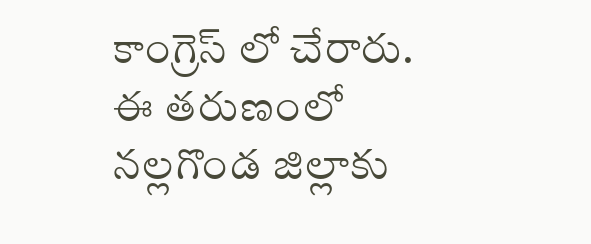కాంగ్రెస్ లో చేరారు. ఈ త‌రుణంలో న‌ల్ల‌గొండ జిల్లాకు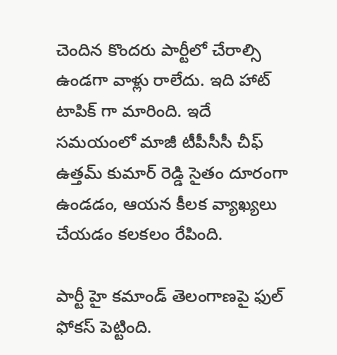చెందిన కొంద‌రు పార్టీలో చేరాల్సి ఉండ‌గా వాళ్లు రాలేదు. ఇది హాట్ టాపిక్ గా మారింది. ఇదే స‌మ‌యంలో మాజీ టీపీసీసీ చీఫ్ ఉత్త‌మ్ కుమార్ రెడ్డి సైతం దూరంగా ఉండ‌డం, ఆయ‌న కీల‌క వ్యాఖ్య‌లు చేయ‌డం క‌ల‌క‌లం రేపింది.

పార్టీ హై క‌మాండ్ తెలంగాణ‌పై ఫుల్ ఫోక‌స్ పెట్టింది.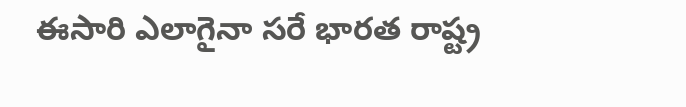ఈసారి ఎలాగైనా స‌రే భార‌త రాష్ట్ర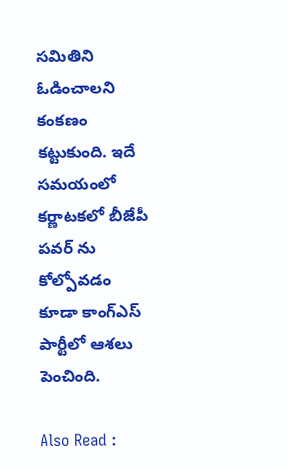స‌మితిని ఓడించాల‌ని కంక‌ణం క‌ట్టుకుంది. ఇదే స‌మ‌యంలో క‌ర్ణాట‌క‌లో బీజేపీ ప‌వ‌ర్ ను కోల్పోవ‌డం కూడా కాంగ్ఎస్ పార్టీలో ఆశ‌లు పెంచింది.

Also Read :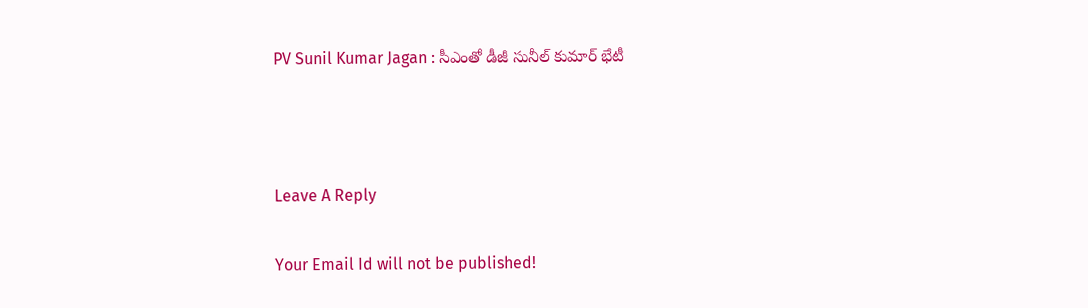PV Sunil Kumar Jagan : సీఎంతో డీజీ సునీల్ కుమార్ భేటీ



Leave A Reply

Your Email Id will not be published!